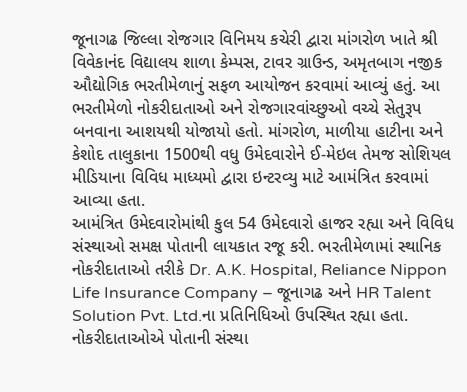જૂનાગઢ જિલ્લા રોજગાર વિનિમય કચેરી દ્વારા માંગરોળ ખાતે શ્રી વિવેકાનંદ વિદ્યાલય શાળા કેમ્પસ, ટાવર ગ્રાઉન્ડ, અમૃતબાગ નજીક ઔદ્યોગિક ભરતીમેળાનું સફળ આયોજન કરવામાં આવ્યું હતું. આ ભરતીમેળો નોકરીદાતાઓ અને રોજગારવાંચ્છુઓ વચ્ચે સેતુરૂપ બનવાના આશયથી યોજાયો હતો. માંગરોળ, માળીયા હાટીના અને કેશોદ તાલુકાના 1500થી વધુ ઉમેદવારોને ઈ-મેઇલ તેમજ સોશિયલ મીડિયાના વિવિધ માધ્યમો દ્વારા ઇન્ટરવ્યુ માટે આમંત્રિત કરવામાં આવ્યા હતા.
આમંત્રિત ઉમેદવારોમાંથી કુલ 54 ઉમેદવારો હાજર રહ્યા અને વિવિધ સંસ્થાઓ સમક્ષ પોતાની લાયકાત રજૂ કરી. ભરતીમેળામાં સ્થાનિક નોકરીદાતાઓ તરીકે Dr. A.K. Hospital, Reliance Nippon Life Insurance Company – જૂનાગઢ અને HR Talent Solution Pvt. Ltd.ના પ્રતિનિધિઓ ઉપસ્થિત રહ્યા હતા. નોકરીદાતાઓએ પોતાની સંસ્થા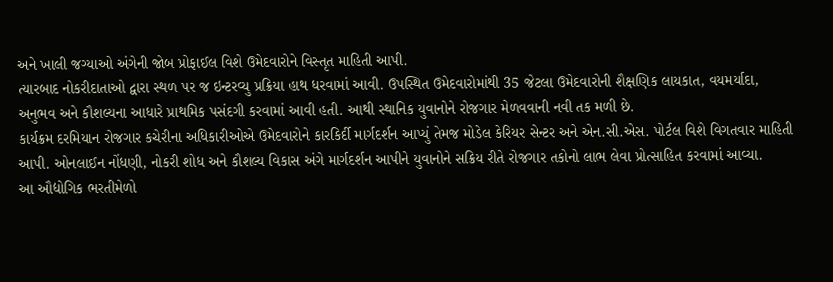અને ખાલી જગ્યાઓ અંગેની જોબ પ્રોફાઈલ વિશે ઉમેદવારોને વિસ્તૃત માહિતી આપી.
ત્યારબાદ નોકરીદાતાઓ દ્વારા સ્થળ પર જ ઇન્ટરવ્યુ પ્રક્રિયા હાથ ધરવામાં આવી. ઉપસ્થિત ઉમેદવારોમાંથી 35 જેટલા ઉમેદવારોની શૈક્ષણિક લાયકાત, વયમર્યાદા, અનુભવ અને કૌશલ્યના આધારે પ્રાથમિક પસંદગી કરવામાં આવી હતી. આથી સ્થાનિક યુવાનોને રોજગાર મેળવવાની નવી તક મળી છે.
કાર્યક્રમ દરમિયાન રોજગાર કચેરીના અધિકારીઓએ ઉમેદવારોને કારકિર્દી માર્ગદર્શન આપ્યું તેમજ મોડેલ કેરિયર સેન્ટર અને એન.સી.એસ. પોર્ટલ વિશે વિગતવાર માહિતી આપી. ઓનલાઈન નોંધણી, નોકરી શોધ અને કૌશલ્ય વિકાસ અંગે માર્ગદર્શન આપીને યુવાનોને સક્રિય રીતે રોજગાર તકોનો લાભ લેવા પ્રોત્સાહિત કરવામાં આવ્યા.
આ ઔદ્યોગિક ભરતીમેળો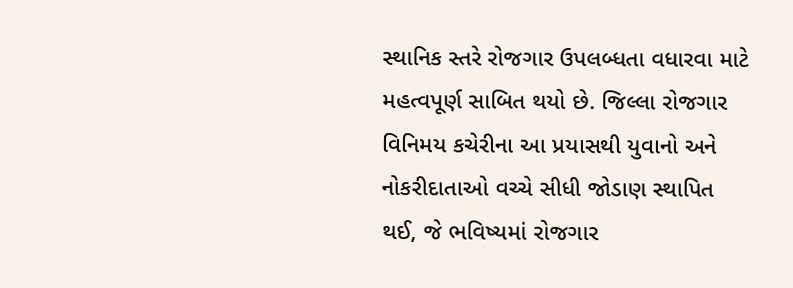સ્થાનિક સ્તરે રોજગાર ઉપલબ્ધતા વધારવા માટે મહત્વપૂર્ણ સાબિત થયો છે. જિલ્લા રોજગાર વિનિમય કચેરીના આ પ્રયાસથી યુવાનો અને નોકરીદાતાઓ વચ્ચે સીધી જોડાણ સ્થાપિત થઈ, જે ભવિષ્યમાં રોજગાર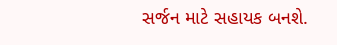સર્જન માટે સહાયક બનશે.